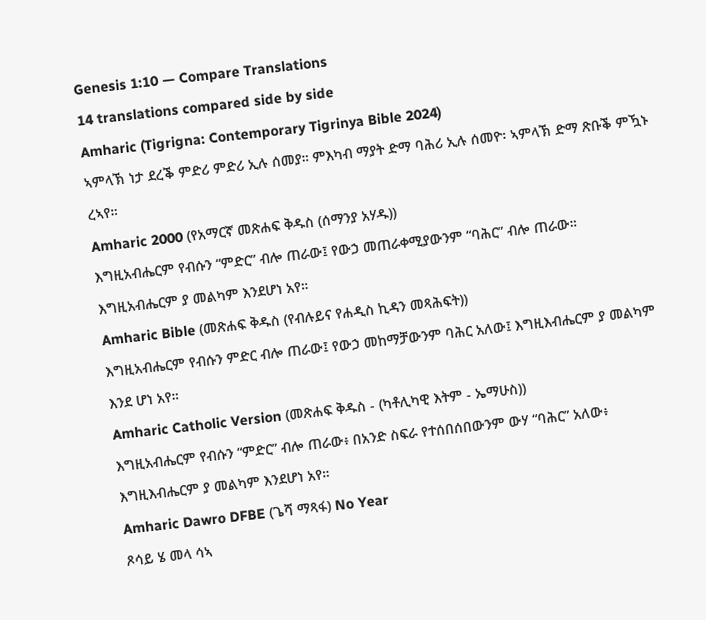Genesis 1:10 — Compare Translations
14 translations compared side by side
Amharic (Tigrigna: Contemporary Tigrinya Bible 2024)
ኣምላኽ ነታ ደረቕ ምድሪ ምድሪ ኢሉ ሰመያ። ምእካብ ማያት ድማ ባሕሪ ኢሉ ሰመዮ፡ ኣምላኽ ድማ ጽቡቕ ምዃኑ ረኣየ።
Amharic 2000 (የአማርኛ መጽሐፍ ቅዱስ (ሰማንያ አሃዱ))
እግዚአብሔርም የብሱን “ምድር” ብሎ ጠራው፤ የውኃ መጠራቀሚያውንም “ባሕር” ብሎ ጠራው። እግዚአብሔርም ያ መልካም እንደሆነ አየ።
Amharic Bible (መጽሐፍ ቅዱስ (የብሉይና የሐዲስ ኪዳን መጻሕፍት))
እግዚአብሔርም የብሱን ምድር ብሎ ጠራው፤ የውኃ መከማቻውንም ባሕር አለው፤ እግዚእብሔርም ያ መልካም እንደ ሆነ አየ።
Amharic Catholic Version (መጽሐፍ ቅዱስ - (ካቶሊካዊ እትም - ኤማሁስ))
እግዚአብሔርም የብሱን “ምድር” ብሎ ጠራው፥ በአንድ ስፍራ የተሰበሰበውንም ውሃ “ባሕር” አለው፥ እግዚእብሔርም ያ መልካም እንደሆነ አየ።
Amharic Dawro DFBE (ጌሻ ማጻፋ) No Year
ጾሳይ ሄ መላ ሳኣ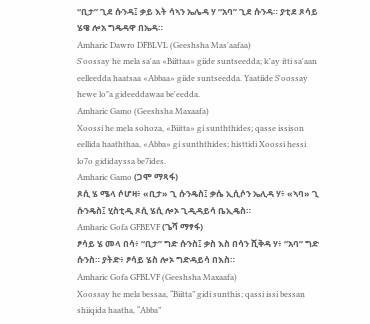“ቢታ” ጊደ ሱንዳ፤ ቃይ እት ሳኣን ኤሌዳ ሃ “አባ” ጊደ ሱንዳ። ያቲደ ጾሳይ ሄዌ ሎአ ግዴዳዋ በኤዳ።
Amharic Dawro DFBLVL (Geeshsha Mas'aafaa)
S'oossay he mela sa'aa «Biittaa» giide suntseedda; k'ay itti sa'aan eelleedda haatsaa «Abbaa» giide suntseedda. Yaatiide S'oossay hewe lo"a gideeddawaa be'eedda.
Amharic Gamo (Geeshsha Maxaafa)
Xoossi he mela sohoza, «Biitta» gi sunththides; qasse issison eellida haaththaa, «Abba» gi sunththides; histtidi Xoossi hessi lo7o gididayssa be7ides.
Amharic Gamo (ጋሞ ማጻፋ)
ጾሲ ሄ ሜላ ሶሆዛ፥ «ቢታ» ጊ ሱንዴስ፤ ቃሴ ኢሲሶን ኤሊዳ ሃ፥ «ኣባ» ጊ ሱንዴስ፤ ሂስቲዲ ጾሲ ሄሲ ሎኦ ጊዲዳይሳ ቤኢዴስ።
Amharic Gofa GFBEVF (ጌሻ ማፃፋ)
ፆሳይ ሄ መላ በሳ፥ “ቢታ” ግድ ሱንስ፤ ቃስ እስ በሳን ሺቅዳ ሃ፥ “አባ” ግድ ሱንስ። ያትድ፥ ፆሳይ ሄስ ሎኦ ግድዳይሳ በእስ።
Amharic Gofa GFBLVF (Geeshsha Maxaafa)
Xoossay he mela bessaa, “Biitta” gidi sunthis; qassi issi bessan shiiqida haatha, “Abba”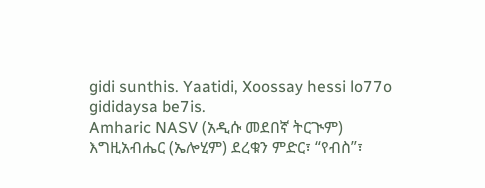gidi sunthis. Yaatidi, Xoossay hessi lo77o gididaysa be7is.
Amharic NASV (አዲሱ መደበኛ ትርጒም)
እግዚአብሔር (ኤሎሂም) ደረቁን ምድር፣ “የብስ”፣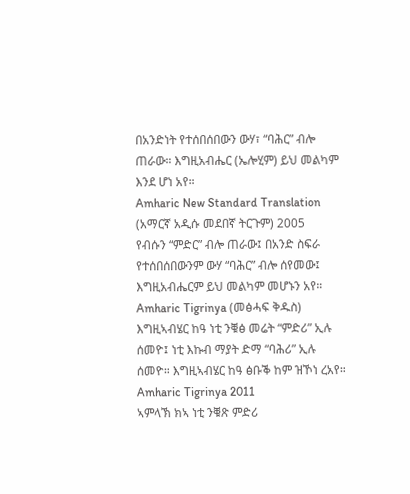በአንድነት የተሰበሰበውን ውሃ፣ “ባሕር” ብሎ ጠራው። እግዚአብሔር (ኤሎሂም) ይህ መልካም እንደ ሆነ አየ።
Amharic New Standard Translation (አማርኛ አዲሱ መደበኛ ትርጉም) 2005
የብሱን “ምድር” ብሎ ጠራው፤ በአንድ ስፍራ የተሰበሰበውንም ውሃ “ባሕር” ብሎ ሰየመው፤ እግዚአብሔርም ይህ መልካም መሆኑን አየ።
Amharic Tigrinya (መፅሓፍ ቅዱስ)
እግዚኣብሄር ከዓ ነቲ ንቑፅ መሬት “ምድሪ” ኢሉ ሰመዮ፤ ነቲ እኩብ ማያት ድማ “ባሕሪ” ኢሉ ሰመዮ። እግዚኣብሄር ከዓ ፅቡቕ ከም ዝኾነ ረአየ።
Amharic Tigrinya 2011
ኣምላኽ ክኣ ነቲ ንቑጽ ምድሪ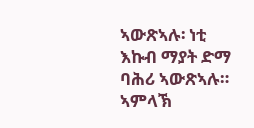ኣውጽኣሉ፡ ነቲ እኩብ ማያት ድማ ባሕሪ ኣውጽኣሉ። ኣምላኽ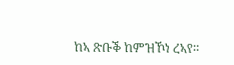ከኣ ጽቡቕ ከምዝኾነ ረኣየ።